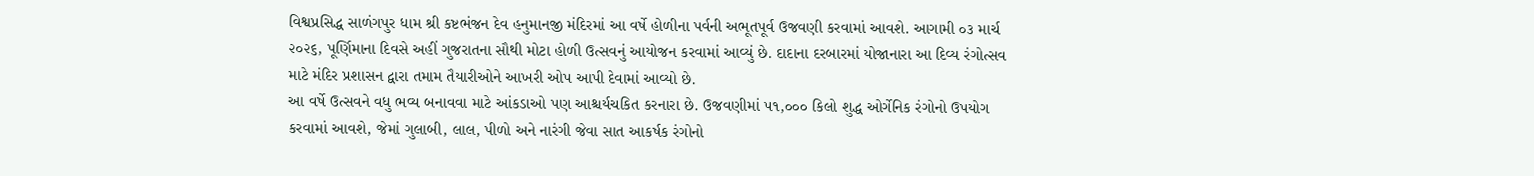વિશ્વપ્રસિદ્ધ સાળંગપુર ધામ શ્રી કષ્ટભંજન દેવ હનુમાનજી મંદિરમાં આ વર્ષે હોળીના પર્વની અભૂતપૂર્વ ઉજવણી કરવામાં આવશે. આગામી ૦૩ માર્ચ ૨૦૨૬, પૂર્ણિમાના દિવસે અહીં ગુજરાતના સૌથી મોટા હોળી ઉત્સવનું આયોજન કરવામાં આવ્યું છે. દાદાના દરબારમાં યોજાનારા આ દિવ્ય રંગોત્સવ માટે મંદિર પ્રશાસન દ્વારા તમામ તૈયારીઓને આખરી ઓપ આપી દેવામાં આવ્યો છે.
આ વર્ષે ઉત્સવને વધુ ભવ્ય બનાવવા માટે આંકડાઓ પણ આશ્ચર્યચકિત કરનારા છે. ઉજવણીમાં ૫૧,૦૦૦ કિલો શુદ્ધ ઓર્ગેનિક રંગોનો ઉપયોગ કરવામાં આવશે, જેમાં ગુલાબી, લાલ, પીળો અને નારંગી જેવા સાત આકર્ષક રંગોનો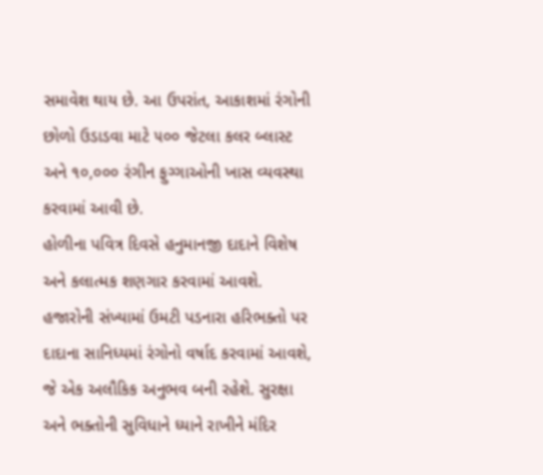સમાવેશ થાય છે. આ ઉપરાંત, આકાશમાં રંગોની છોળો ઉડાડવા માટે ૫૦૦ જેટલા કલર બ્લાસ્ટ અને ૧૦,૦૦૦ રંગીન ફુગ્ગાઓની ખાસ વ્યવસ્થા કરવામાં આવી છે.
હોળીના પવિત્ર દિવસે હનુમાનજી દાદાને વિશેષ અને કલાત્મક શણગાર કરવામાં આવશે. હજારોની સંખ્યામાં ઉમટી પડનારા હરિભક્તો પર દાદાના સાનિધ્યમાં રંગોનો વર્ષાદ કરવામાં આવશે, જે એક અલૌકિક અનુભવ બની રહેશે. સુરક્ષા અને ભક્તોની સુવિધાને ધ્યાને રાખીને મંદિર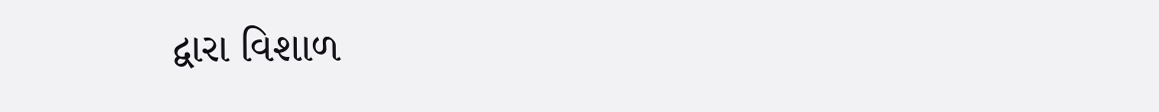દ્વારા વિશાળ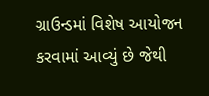ગ્રાઉન્ડમાં વિશેષ આયોજન કરવામાં આવ્યું છે જેથી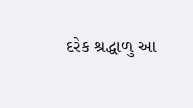દરેક શ્રદ્ધાળુ આ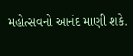મહોત્સવનો આનંદ માણી શકે.